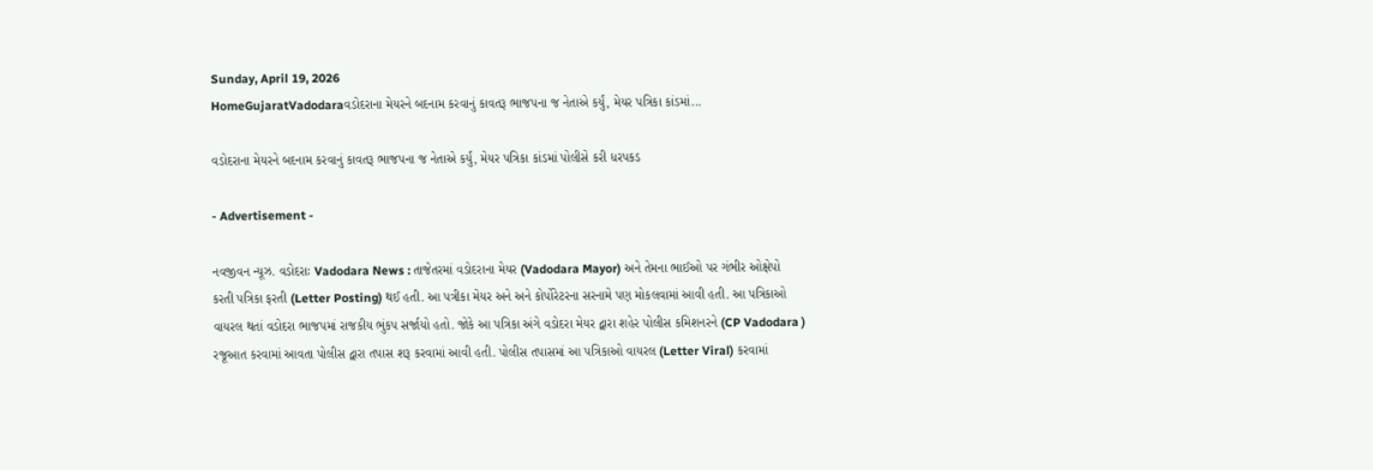Sunday, April 19, 2026
HomeGujaratVadodaraવડોદરાના મેયરને બદનામ કરવાનું કાવતરૂ ભાજપના જ નેતાએ કર્યું, મેયર પત્રિકા કાંડમાં...

વડોદરાના મેયરને બદનામ કરવાનું કાવતરૂ ભાજપના જ નેતાએ કર્યું, મેયર પત્રિકા કાંડમાં પોલીસે કરી ધરપકડ

- Advertisement -

નવજીવન ન્યૂઝ. વડોદરાઃ Vadodara News : તાજેતરમાં વડોદરાના મેયર (Vadodara Mayor) અને તેમના ભાઈઓ પર ગંભીર ઓક્ષેપો કરતી પત્રિકા ફરતી (Letter Posting) થઈ હતી. આ પત્રીકા મેયર અને અને કોર્પોરેટરના સરનામે પણ મોકલવામાં આવી હતી. આ પત્રિકાઓ વાયરલ થતાં વડોદરા ભાજપમાં રાજકીય ભુંકપ સર્જાયો હતો. જોકે આ પત્રિકા અંગે વડોદરા મેયર દ્વારા શહેર પોલીસ કમિશનરને (CP Vadodara ) રજૂઆત કરવામાં આવતા પોલીસ દ્વારા તપાસ શરૂ કરવામાં આવી હતી. પોલીસ તપાસમાં આ પત્રિકાઓ વાયરલ (Letter Viral) કરવામાં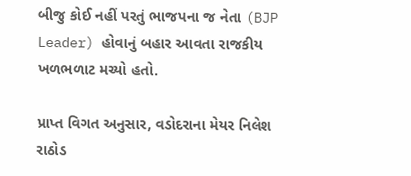બીજુ કોઈ નહીં પરતું ભાજપના જ નેતા (BJP Leader) હોવાનું બહાર આવતા રાજકીય ખળભળાટ મચ્યો હતો.

પ્રાપ્ત વિગત અનુસાર, વડોદરાના મેયર નિલેશ રાઠોડ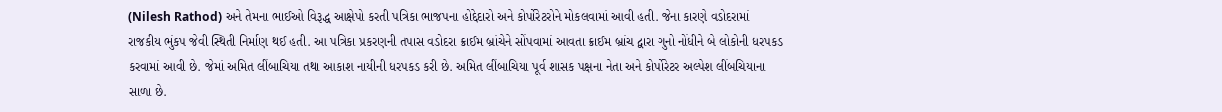(Nilesh Rathod) અને તેમના ભાઈઓ વિરૂદ્ધ આક્ષેપો કરતી પત્રિકા ભાજપના હોદ્દેદારો અને કોર્પોરેટરોને મોકલવામાં આવી હતી. જેના કારણે વડોદરામાં રાજકીય ભુંકપ જેવી સ્થિતી નિર્માણ થઈ હતી. આ પત્રિકા પ્રકરણની તપાસ વડોદરા ક્રાઈમ બ્રાંચેને સોંપવામાં આવતા ક્રાઈમ બ્રાંચ દ્વારા ગુનો નોંધીને બે લોકોની ધરપકડ કરવામાં આવી છે. જેમાં અમિત લીંબાચિયા તથા આકાશ નાયીની ધરપકડ કરી છે. અમિત લીંબાચિયા પૂર્વ શાસક પક્ષના નેતા અને કોર્પોરેટર અલ્પેશ લીંબચિયાના સાળા છે.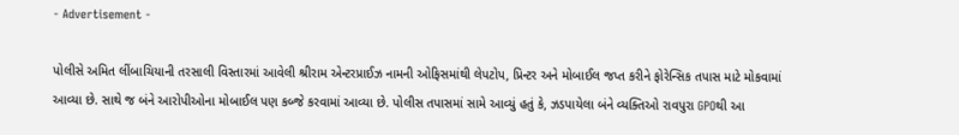- Advertisement -

પોલીસે અમિત લીંબાચિયાની તરસાલી વિસ્તારમાં આવેલી શ્રીરામ એન્ટરપ્રાઈઝ નામની ઓફિસમાંથી લેપટોપ, પ્રિન્ટર અને મોબાઈલ જપ્ત કરીને ફોરેન્સિક તપાસ માટે મોકવામાં આવ્યા છે. સાથે જ બંને આરોપીઓના મોબાઈલ પણ કબ્જે કરવામાં આવ્યા છે. પોલીસ તપાસમાં સામે આવ્યું હતું કે, ઝડપાયેલા બંને વ્યક્તિઓ રાવપુરા GPOથી આ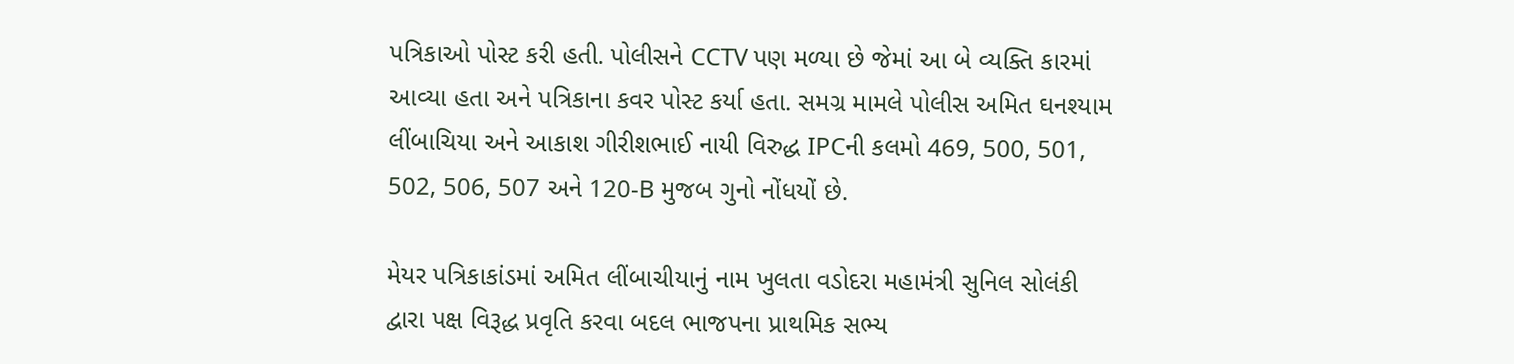પત્રિકાઓ પોસ્ટ કરી હતી. પોલીસને CCTV પણ મળ્યા છે જેમાં આ બે વ્યક્તિ કારમાં આવ્યા હતા અને પત્રિકાના કવર પોસ્ટ કર્યા હતા. સમગ્ર મામલે પોલીસ અમિત ઘનશ્યામ લીંબાચિયા અને આકાશ ગીરીશભાઈ નાયી વિરુદ્ધ IPCની કલમો 469, 500, 501, 502, 506, 507 અને 120-B મુજબ ગુનો નોંધયોં છે.

મેયર પત્રિકાકાંડમાં અમિત લીંબાચીયાનું નામ ખુલતા વડોદરા મહામંત્રી સુનિલ સોલંકી દ્વારા પક્ષ વિરૂદ્ધ પ્રવૃતિ કરવા બદલ ભાજપના પ્રાથમિક સભ્ય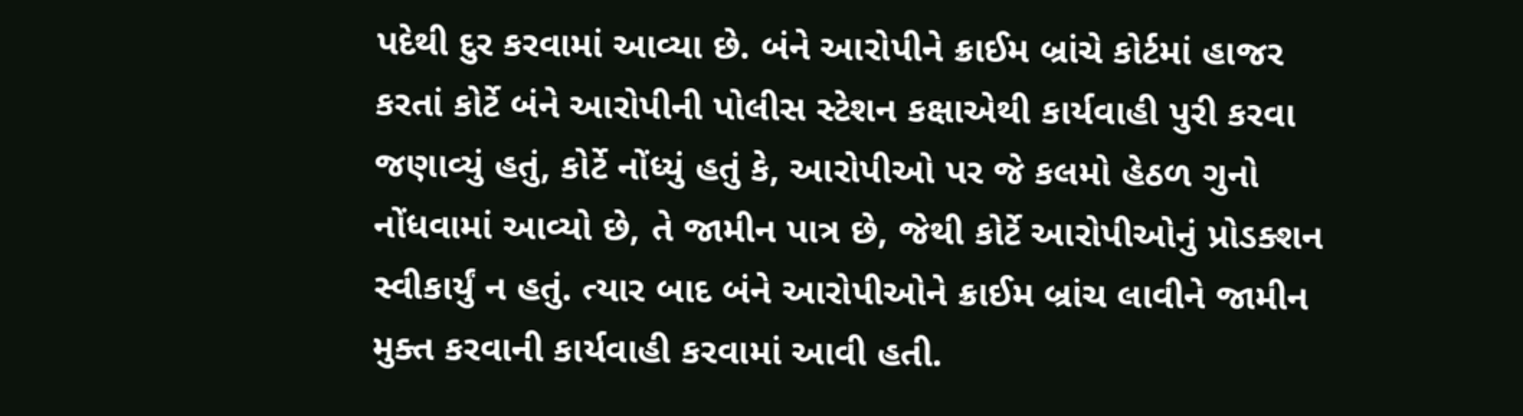પદેથી દુર કરવામાં આવ્યા છે. બંને આરોપીને ક્રાઈમ બ્રાંચે કોર્ટમાં હાજર કરતાં કોર્ટે બંને આરોપીની પોલીસ સ્ટેશન કક્ષાએથી કાર્યવાહી પુરી કરવા જણાવ્યું હતું, કોર્ટે નોંધ્યું હતું કે, આરોપીઓ પર જે કલમો હેઠળ ગુનો નોંધવામાં આવ્યો છે, તે જામીન પાત્ર છે, જેથી કોર્ટે આરોપીઓનું પ્રોડક્શન સ્વીકાર્યું ન હતું. ત્યાર બાદ બંને આરોપીઓને ક્રાઈમ બ્રાંચ લાવીને જામીન મુક્ત કરવાની કાર્યવાહી કરવામાં આવી હતી.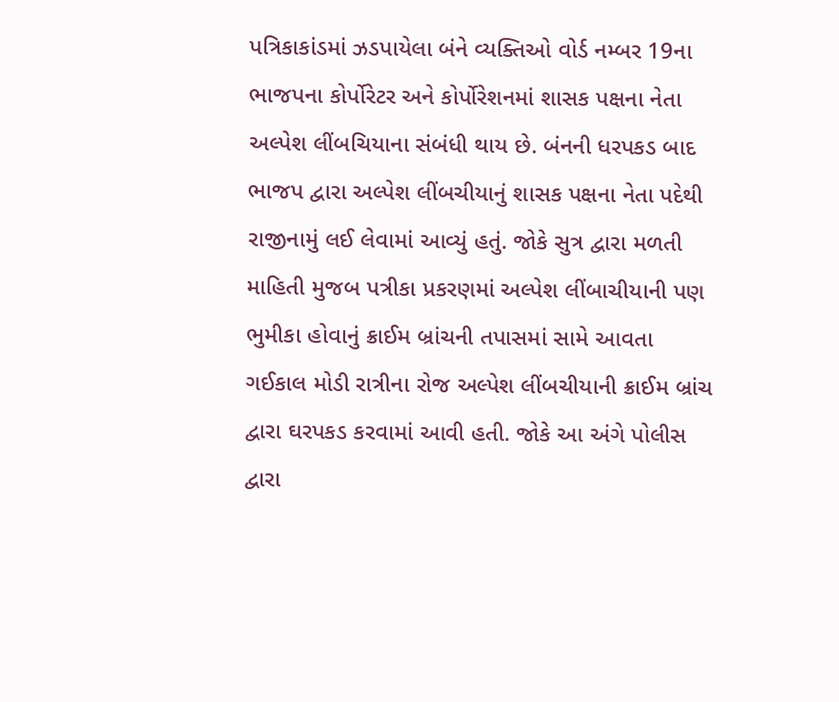પત્રિકાકાંડમાં ઝડપાયેલા બંને વ્યક્તિઓ વોર્ડ નમ્બર 19ના ભાજપના કોર્પોરેટર અને કોર્પોરેશનમાં શાસક પક્ષના નેતા અલ્પેશ લીંબચિયાના સંબંધી થાય છે. બંનની ધરપકડ બાદ ભાજપ દ્વારા અલ્પેશ લીંબચીયાનું શાસક પક્ષના નેતા પદેથી રાજીનામું લઈ લેવામાં આવ્યું હતું. જોકે સુત્ર દ્વારા મળતી માહિતી મુજબ પત્રીકા પ્રકરણમાં અલ્પેશ લીંબાચીયાની પણ ભુમીકા હોવાનું ક્રાઈમ બ્રાંચની તપાસમાં સામે આવતા ગઈકાલ મોડી રાત્રીના રોજ અલ્પેશ લીંબચીયાની ક્રાઈમ બ્રાંચ દ્વારા ઘરપકડ કરવામાં આવી હતી. જોકે આ અંગે પોલીસ દ્વારા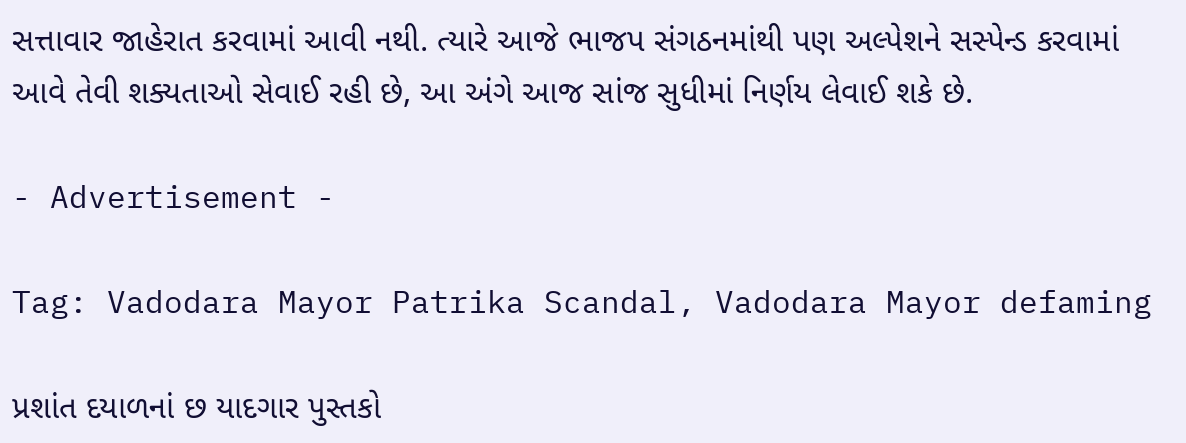સત્તાવાર જાહેરાત કરવામાં આવી નથી. ત્યારે આજે ભાજપ સંગઠનમાંથી પણ અલ્પેશને સસ્પેન્ડ કરવામાં આવે તેવી શક્યતાઓ સેવાઈ રહી છે, આ અંગે આજ સાંજ સુધીમાં નિર્ણય લેવાઈ શકે છે.

- Advertisement -

Tag: Vadodara Mayor Patrika Scandal, Vadodara Mayor defaming

પ્રશાંત દયાળનાં છ યાદગાર પુસ્તકો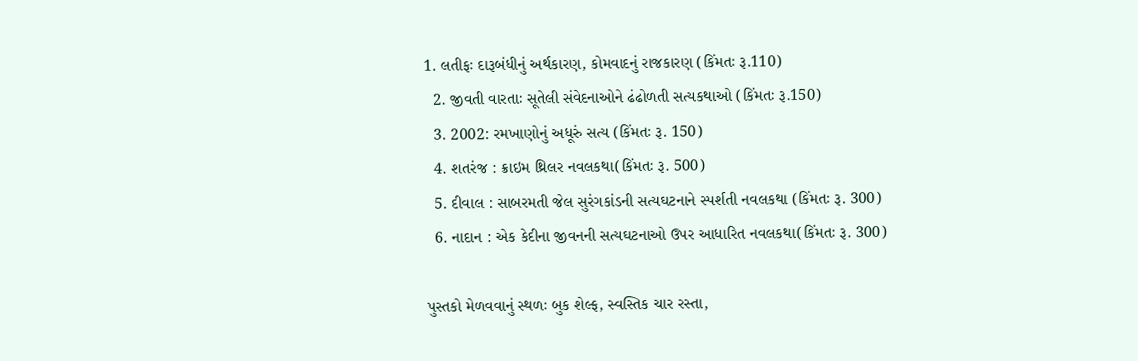1. લતીફઃ દારૂબંધીનું અર્થકારણ, કોમવાદનું રાજકારણ (કિંમતઃ રૂ.110)
  2. જીવતી વારતાઃ સૂતેલી સંવેદનાઓને ઢંઢોળતી સત્યકથાઓ (કિંમતઃ રૂ.150)
  3. 2002: રમખાણોનું અધૂરું સત્ય (કિંમતઃ રૂ. 150)
  4. શતરંજ : ક્રાઇમ થ્રિલર નવલકથા(કિંમતઃ રૂ. 500)
  5. દીવાલ : સાબરમતી જેલ સુરંગકાંડની સત્યઘટનાને સ્પર્શતી નવલકથા (કિંમતઃ રૂ. 300)
  6. નાદાન : એક કેદીના જીવનની સત્યઘટનાઓ ઉપર આધારિત નવલકથા(કિંમતઃ રૂ. 300)

પુસ્તકો મેળવવાનું સ્થળઃ બુક શેલ્ફ, સ્વસ્તિક ચાર રસ્તા,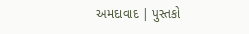અમદાવાદ | પુસ્તકો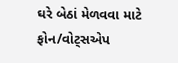ઘરે બેઠાં મેળવવા માટે ફોન/વોટ્સએપ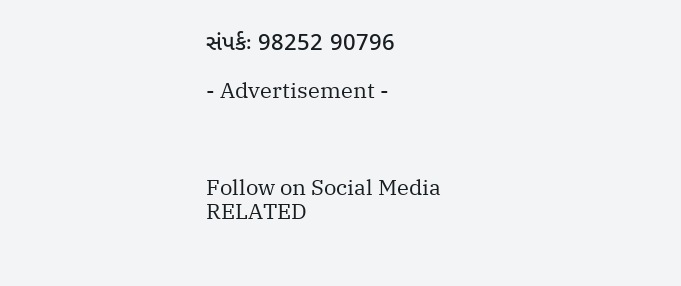સંપર્કઃ 98252 90796

- Advertisement -



Follow on Social Media
RELATED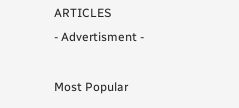ARTICLES
- Advertisment -

Most Popular